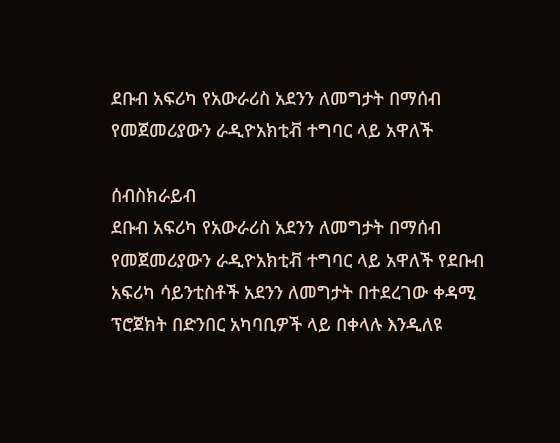ደቡብ አፍሪካ የአውራሪስ አደንን ለመግታት በማሰብ የመጀመሪያውን ራዲዮአክቲቭ ተግባር ላይ አዋለች

ሰብስክራይብ
ደቡብ አፍሪካ የአውራሪስ አደንን ለመግታት በማሰብ የመጀመሪያውን ራዲዮአክቲቭ ተግባር ላይ አዋለች የደቡብ አፍሪካ ሳይንቲስቶች አደንን ለመግታት በተደረገው ቀዳሚ ፕሮጀክት በድንበር አካባቢዎች ላይ በቀላሉ እንዲለዩ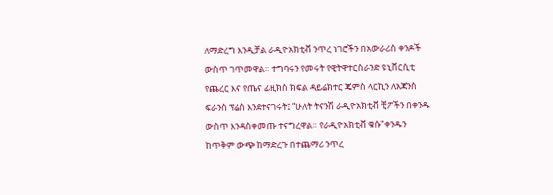ለማድረግ እንዲቻል ራዲዮአክቲቭ ንጥረ ነገሮችን በአውራሪስ ቀንዶች ውስጥ ገጥመዋል። ተግባሩን የመሩት የዊትዋተርስራንድ ዩኒቨርሲቲ የጨረር እና የጤና ፊዚክስ ክፍል ዳይሬክተር ጄምስ ላርኪን ለአጃንስ ፍራንስ ፕሬስ እንደተናገሩት፤ “ሁለት ትናንሽ ራዲዮአክቲቭ ቺፖችን በቀንዱ ውስጥ እንዳስቀመጡ ተናግረዋል። የራዲዮአክቲቭ ቁሱ"ቀንዱን ከጥቅም ውጭ ከማድረጉ በተጨማሪ ንጥረ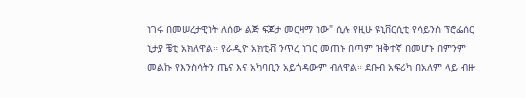ነገሩ በመሠረታዊነት ለሰው ልጅ ፍጆታ መርዛማ ነው" ሲሉ የዚሁ ዩኒቨርሲቲ የሳይንስ ፕሮፌሰር ኒታያ ቼቲ አክለዋል። የራዲዮ አክቲቭ ንጥረ ነገር መጠኑ በጣም ዝቅተኛ በመሆኑ በምንም መልኩ የእንስሳትን ጤና እና አካባቢን አይጎዳውም ብለዋል። ደቡብ አፍሪካ በአለም ላይ ብዙ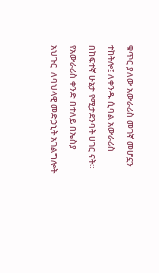ቁጥር ያለው አውራሪስ መገኛ መሆኗን ተከትሎ፤ ለቀንዱ ሲባል አውራሪስ በከፍተኛ ሁኔታ የሚታደንባት ሀገር ናት። የአውራሪስ ቀንድ በተለይ በኤስያ  አህጉር  ለባህላዊ መድኃኒት አገልግሎት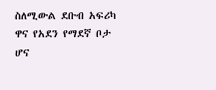ስለሚውል ደቡብ አፍሪካ ዋና የአደን የማደኛ ቦታ ሆና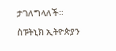ታገለግላለች። ስፑትኒክ ኢትዮጵያን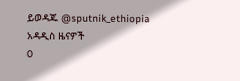ይወዳጁ @sputnik_ethiopia
አዳዲስ ዜናዎች
0